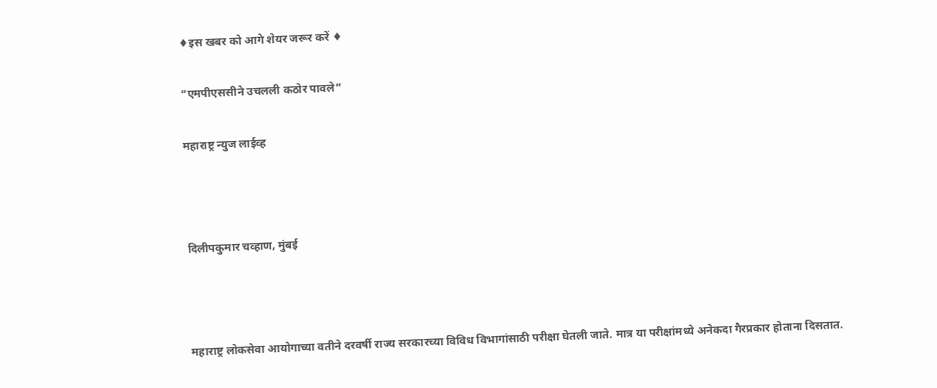♦इस खबर को आगे शेयर जरूर करें ♦

“एमपीएससीने उचलली कठोर पावले”

महाराष्ट्र न्युज लाईव्ह



दिलीपकुमार चव्हाण, मुंबई



महाराष्ट्र लोकसेवा आयोगाच्या वतीने दरवर्षी राज्य सरकारच्या विविध विभागांसाठी परीक्षा घेतली जाते. मात्र या परीक्षांमध्ये अनेकदा गैरप्रकार होताना दिसतात.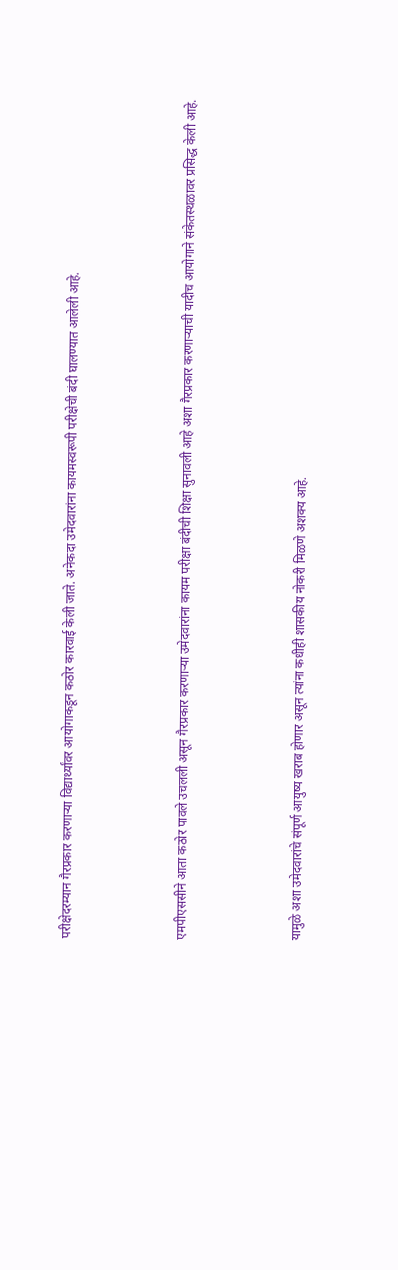परीक्षेदरम्यान गैरप्रकार करणाऱ्या विद्यार्थ्यांवर आयोगाकडून कठोर कारवाई केली जाते. अनेकदा उमेदवारांना कायमस्वरूपी परीक्षेची बंदी घालण्यात आलेली आहे.



एमपीएससीने आता कठोर पावले उचलली असून गैरप्रकार करणाऱ्या उमेदवारांना कायम परीक्षा बंदीची शिक्षा सुनावली आहे अशा गैरप्रकार करणाऱ्याची यादीच आयोगाने संकेतस्थळावर प्रसिद्ध केली आहे.



यामुळे अशा उमेदवारांचे संपूर्ण आयुष्य खराब होणार असून त्यांना कधीही शासकीय नोकरी मिळणे अशक्य आहे.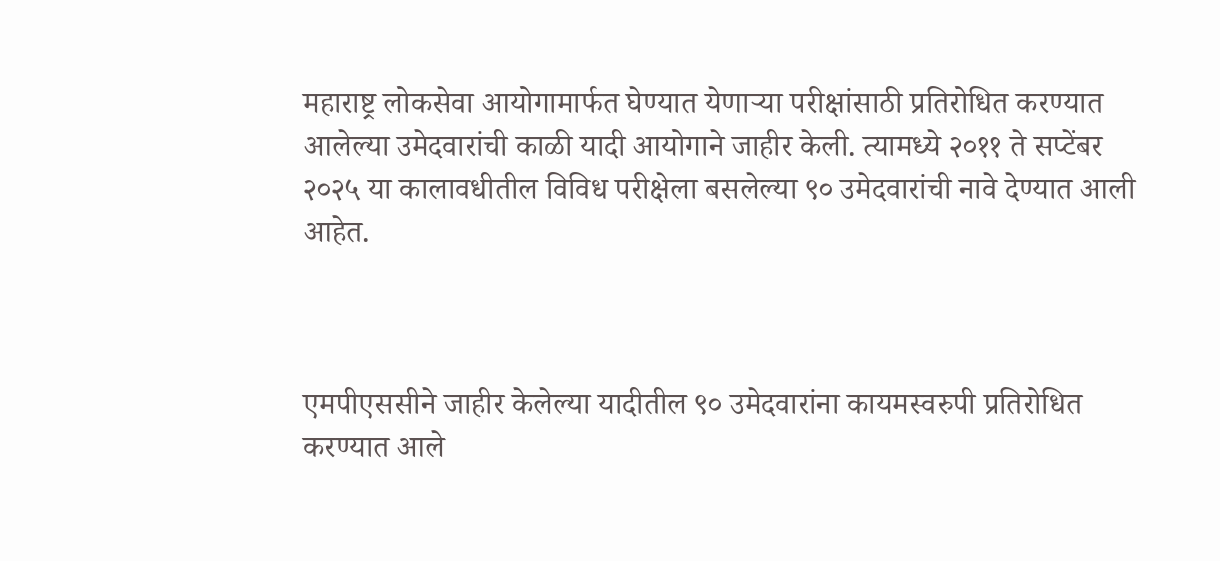महाराष्ट्र लोकसेवा आयोगामार्फत घेण्यात येणाऱ्या परीक्षांसाठी प्रतिरोधित करण्यात आलेल्या उमेदवारांची काळी यादी आयोगाने जाहीर केली. त्यामध्ये २०११ ते सप्टेंबर २०२५ या कालावधीतील विविध परीक्षेला बसलेल्या ९० उमेदवारांची नावे देण्यात आली आहेत.



एमपीएससीने जाहीर केलेल्या यादीतील ९० उमेदवारांना कायमस्वरुपी प्रतिरोधित करण्यात आले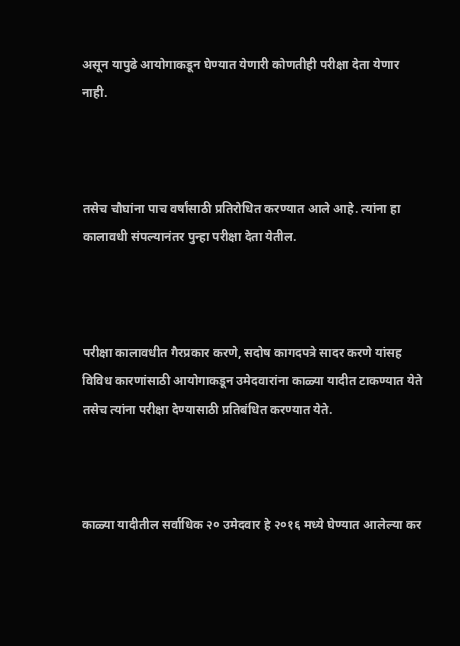असून यापुढे आयोगाकडून घेण्यात येणारी कोणतीही परीक्षा देता येणार नाही.



तसेच चौघांना पाच वर्षांसाठी प्रतिरोधित करण्यात आले आहे. त्यांना हा कालावधी संपल्यानंतर पुन्हा परीक्षा देता येतील.



परीक्षा कालावधीत गैरप्रकार करणे, सदोष कागदपत्रे सादर करणे यांसह विविध कारणांसाठी आयोगाकडून उमेदवारांना काळ्या यादीत टाकण्यात येते तसेच त्यांना परीक्षा देण्यासाठी प्रतिबंधित करण्यात येते.



काळ्या यादीतील सर्वाधिक २० उमेदवार हे २०१६ मध्ये घेण्यात आलेल्या कर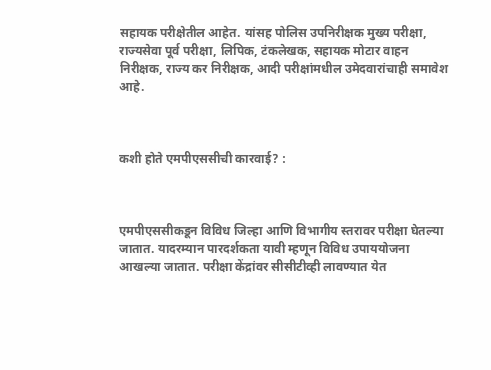सहायक परीक्षेतील आहेत. यांसह पोलिस उपनिरीक्षक मुख्य परीक्षा, राज्यसेवा पूर्व परीक्षा, लिपिक, टंकलेखक, सहायक मोटार वाहन निरीक्षक, राज्य कर निरीक्षक, आदी परीक्षांमधील उमेदवारांचाही समावेश आहे.



कशी होते एमपीएससीची कारवाई? :



एमपीएससीकडून विविध जिल्हा आणि विभागीय स्तरावर परीक्षा घेतल्या जातात. यादरम्यान पारदर्शकता यावी म्हणून विविध उपाययोजना आखल्या जातात. परीक्षा केंद्रांवर सीसीटीव्ही लावण्यात येत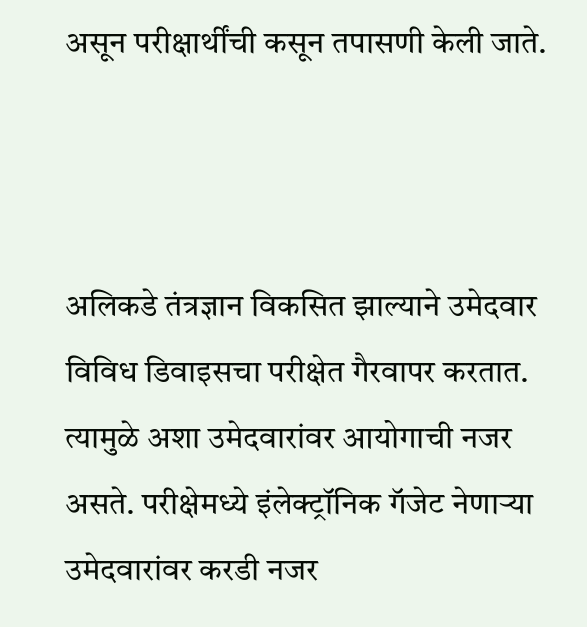असून परीक्षार्थींची कसून तपासणी केली जाते.



अलिकडे तंत्रज्ञान विकसित झाल्याने उमेदवार विविध डिवाइसचा परीक्षेत गैरवापर करतात. त्यामुळे अशा उमेदवारांवर आयोगाची नजर असते. परीक्षेमध्ये इंलेक्ट्रॉनिक गॅजेट नेणाऱ्या उमेदवारांवर करडी नजर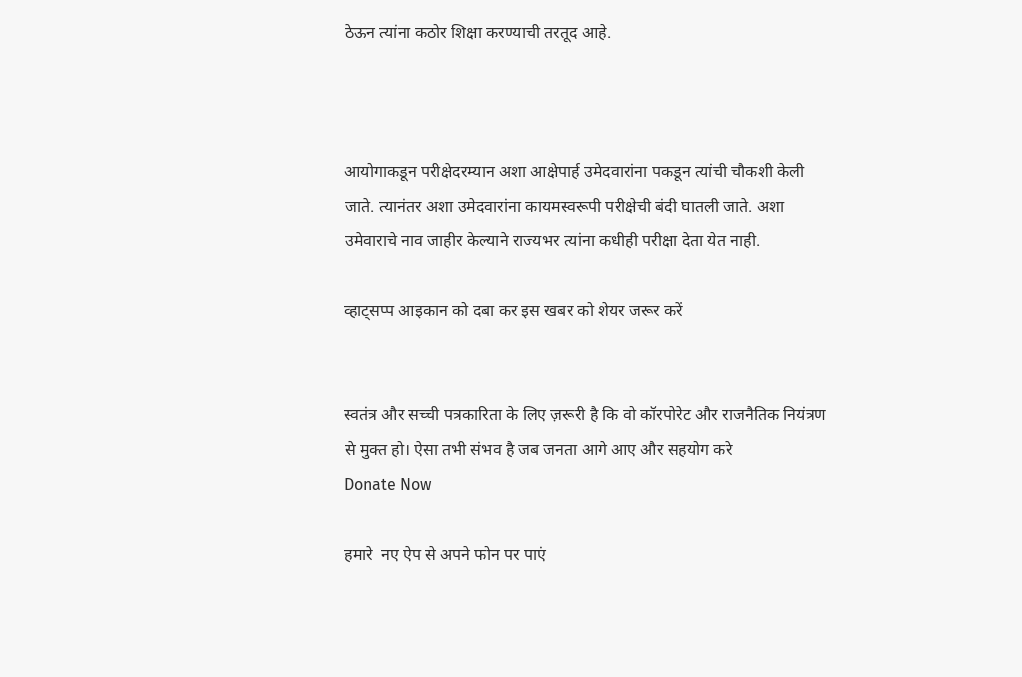ठेऊन त्यांना कठोर शिक्षा करण्याची तरतूद आहे.



आयोगाकडून परीक्षेदरम्यान अशा आक्षेपार्ह उमेदवारांना पकडून त्यांची चौकशी केली जाते. त्यानंतर अशा उमेदवारांना कायमस्वरूपी परीक्षेची बंदी घातली जाते. अशा उमेवाराचे नाव जाहीर केल्याने राज्यभर त्यांना कधीही परीक्षा देता येत नाही.

व्हाट्सप्प आइकान को दबा कर इस खबर को शेयर जरूर करें


स्वतंत्र और सच्ची पत्रकारिता के लिए ज़रूरी है कि वो कॉरपोरेट और राजनैतिक नियंत्रण से मुक्त हो। ऐसा तभी संभव है जब जनता आगे आए और सहयोग करे
Donate Now

हमारे  नए ऐप से अपने फोन पर पाएं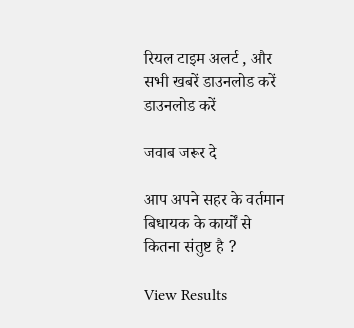रियल टाइम अलर्ट , और सभी खबरें डाउनलोड करें
डाउनलोड करें

जवाब जरूर दे

आप अपने सहर के वर्तमान बिधायक के कार्यों से कितना संतुष्ट है ?

View Results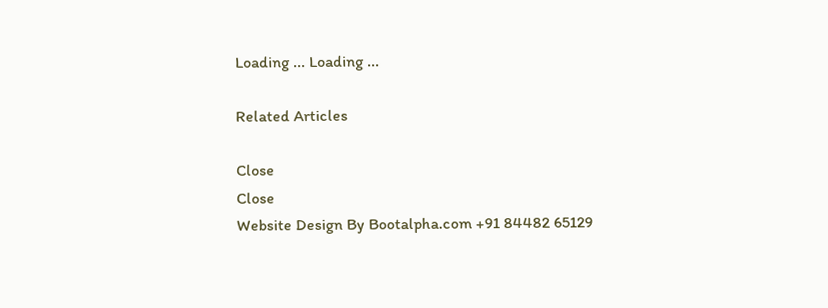Loading ... Loading ...

Related Articles

Close
Close
Website Design By Bootalpha.com +91 84482 65129